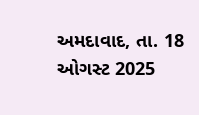અમદાવાદ, તા. 18 ઓગસ્ટ 2025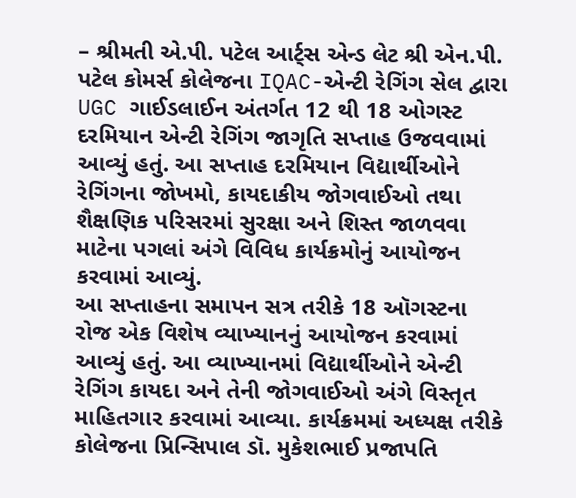– શ્રીમતી એ.પી. પટેલ આર્ટ્સ એન્ડ લેટ શ્રી એન.પી. પટેલ કોમર્સ કોલેજના IQAC-એન્ટી રેગિંગ સેલ દ્વારા UGC ગાઈડલાઈન અંતર્ગત 12 થી 18 ઓગસ્ટ દરમિયાન એન્ટી રેગિંગ જાગૃતિ સપ્તાહ ઉજવવામાં આવ્યું હતું. આ સપ્તાહ દરમિયાન વિદ્યાર્થીઓને રેગિંગના જોખમો, કાયદાકીય જોગવાઈઓ તથા શૈક્ષણિક પરિસરમાં સુરક્ષા અને શિસ્ત જાળવવા માટેના પગલાં અંગે વિવિધ કાર્યક્રમોનું આયોજન કરવામાં આવ્યું.
આ સપ્તાહના સમાપન સત્ર તરીકે 18 ઑગસ્ટના રોજ એક વિશેષ વ્યાખ્યાનનું આયોજન કરવામાં આવ્યું હતું. આ વ્યાખ્યાનમાં વિદ્યાર્થીઓને એન્ટી રેગિંગ કાયદા અને તેની જોગવાઈઓ અંગે વિસ્તૃત માહિતગાર કરવામાં આવ્યા. કાર્યક્રમમાં અધ્યક્ષ તરીકે કોલેજના પ્રિન્સિપાલ ડૉ. મુકેશભાઈ પ્રજાપતિ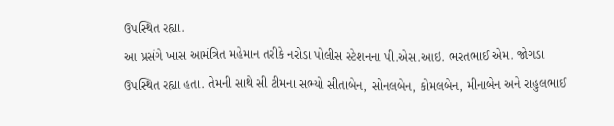ઉપસ્થિત રહ્યા.
આ પ્રસંગે ખાસ આમંત્રિત મહેમાન તરીકે નરોડા પોલીસ સ્ટેશનના પી.એસ.આઇ. ભરતભાઈ એમ. જોગડા ઉપસ્થિત રહ્યા હતા. તેમની સાથે સી ટીમના સભ્યો સીતાબેન, સોનલબેન, કોમલબેન, મીનાબેન અને રાહુલભાઈ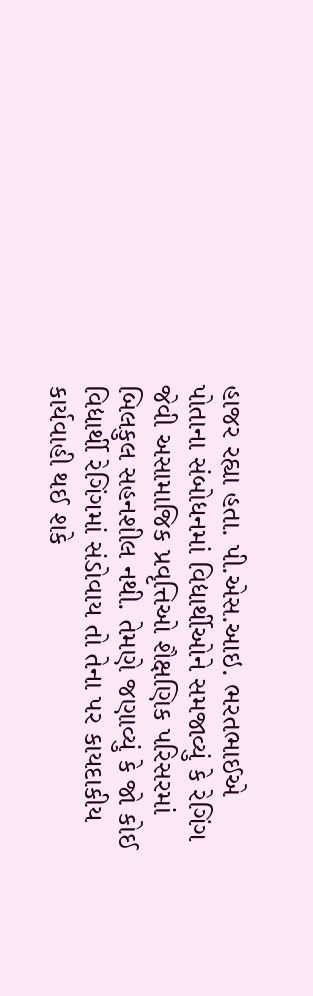હાજર રહ્યા હતા. પી.એસ.આઇ. ભરતભાઈએ પોતાના સંબોધનમાં વિદ્યાર્થીઓને સમજાવ્યું કે રેગિંગ જેવી અસામાજિક પ્રવૃત્તિઓ શૈક્ષણિક પરિસરમાં બિલકુલ સહનશીલ નથી. તેમણે જણાવ્યું કે જો કોઈ વિદ્યાર્થી રેગિંગમાં સંડોવાય તો તેના પર કાયદાકીય કાર્યવાહી થઈ શકે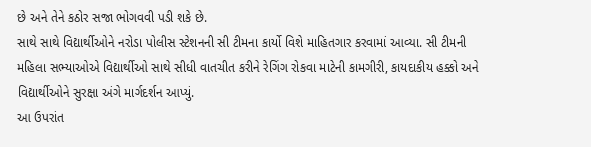છે અને તેને કઠોર સજા ભોગવવી પડી શકે છે.
સાથે સાથે વિદ્યાર્થીઓને નરોડા પોલીસ સ્ટેશનની સી ટીમના કાર્યો વિશે માહિતગાર કરવામાં આવ્યા. સી ટીમની મહિલા સભ્યાઓએ વિદ્યાર્થીઓ સાથે સીધી વાતચીત કરીને રેગિંગ રોકવા માટેની કામગીરી, કાયદાકીય હક્કો અને વિદ્યાર્થીઓને સુરક્ષા અંગે માર્ગદર્શન આપ્યું.
આ ઉપરાંત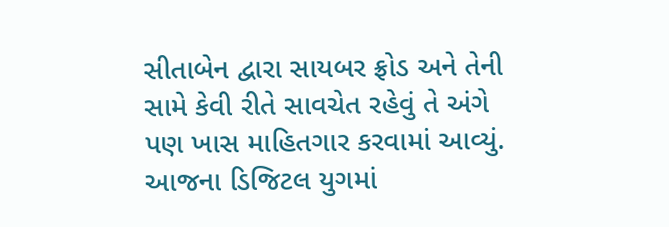સીતાબેન દ્વારા સાયબર ફ્રોડ અને તેની સામે કેવી રીતે સાવચેત રહેવું તે અંગે પણ ખાસ માહિતગાર કરવામાં આવ્યું. આજના ડિજિટલ યુગમાં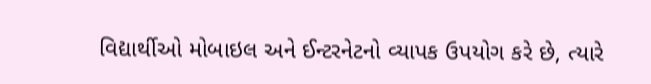વિદ્યાર્થીઓ મોબાઇલ અને ઈન્ટરનેટનો વ્યાપક ઉપયોગ કરે છે, ત્યારે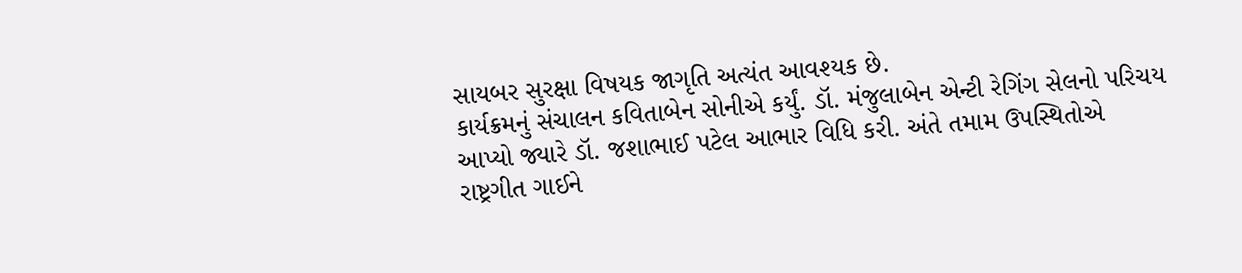સાયબર સુરક્ષા વિષયક જાગૃતિ અત્યંત આવશ્યક છે.
કાર્યક્રમનું સંચાલન કવિતાબેન સોનીએ કર્યું. ડૉ. મંજુલાબેન એન્ટી રેગિંગ સેલનો પરિચય આપ્યો જ્યારે ડૉ. જશાભાઈ પટેલ આભાર વિધિ કરી. અંતે તમામ ઉપસ્થિતોએ રાષ્ટ્રગીત ગાઈને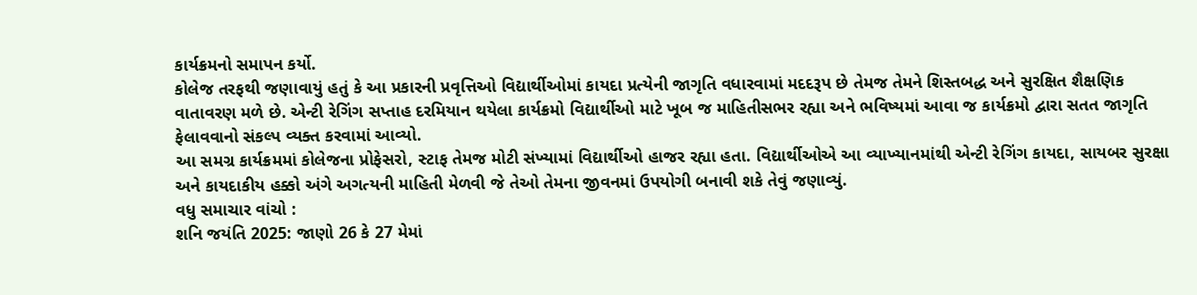કાર્યક્રમનો સમાપન કર્યો.
કોલેજ તરફથી જણાવાયું હતું કે આ પ્રકારની પ્રવૃત્તિઓ વિદ્યાર્થીઓમાં કાયદા પ્રત્યેની જાગૃતિ વધારવામાં મદદરૂપ છે તેમજ તેમને શિસ્તબદ્ધ અને સુરક્ષિત શૈક્ષણિક વાતાવરણ મળે છે. એન્ટી રેગિંગ સપ્તાહ દરમિયાન થયેલા કાર્યક્રમો વિદ્યાર્થીઓ માટે ખૂબ જ માહિતીસભર રહ્યા અને ભવિષ્યમાં આવા જ કાર્યક્રમો દ્વારા સતત જાગૃતિ ફેલાવવાનો સંકલ્પ વ્યક્ત કરવામાં આવ્યો.
આ સમગ્ર કાર્યક્રમમાં કોલેજના પ્રોફેસરો, સ્ટાફ તેમજ મોટી સંખ્યામાં વિદ્યાર્થીઓ હાજર રહ્યા હતા. વિદ્યાર્થીઓએ આ વ્યાખ્યાનમાંથી એન્ટી રેગિંગ કાયદા, સાયબર સુરક્ષા અને કાયદાકીય હક્કો અંગે અગત્યની માહિતી મેળવી જે તેઓ તેમના જીવનમાં ઉપયોગી બનાવી શકે તેવું જણાવ્યું.
વધુ સમાચાર વાંચો :
શનિ જયંતિ 2025: જાણો 26 કે 27 મેમાં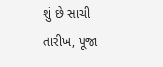શું છે સાચી તારીખ, પૂજા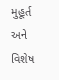મુહૂર્ત અને વિશેષ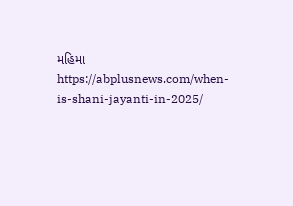મહિમા
https://abplusnews.com/when-is-shani-jayanti-in-2025/